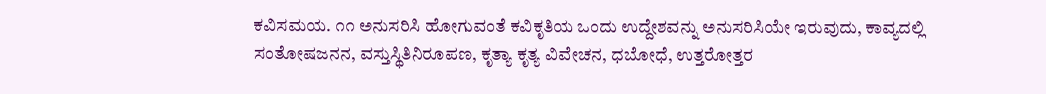ಕವಿಸಮಯ. ೧೧ ಅನುಸರಿಸಿ ಹೋಗುವಂತೆ ಕವಿಕೃತಿಯ ಒಂದು ಉದ್ದೇಶವನ್ನು ಅನುಸರಿಸಿಯೇ ಇರುವುದು, ಕಾವ್ಯದಲ್ಲಿ ಸಂತೋಷಜನನ, ವಸ್ತುಸ್ಥಿತಿನಿರೂಪಣ, ಕೃತ್ಯಾ ಕೃತ್ಯ ವಿವೇಚನ, ಧಬೋಧೆ, ಉತ್ತರೋತ್ತರ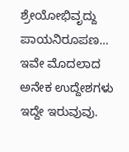ಶ್ರೇಯೋಭಿವೃದ್ದು ಪಾಯನಿರೂಪಣ... ಇವೇ ಮೊದಲಾದ ಅನೇಕ ಉದ್ದೇಶಗಳು ಇದ್ದೇ ಇರುವುವು.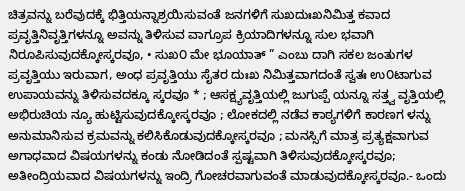ಚಿತ್ರವನ್ನು ಬರೆವುದಕ್ಕೆ ಭಿತ್ತಿಯನ್ನಾಶ್ರಯಿಸುವಂತೆ ಜನಗಳಿಗೆ ಸುಖದುಃಖನಿಮಿತ್ತ ಕವಾದ ಪ್ರವೃತ್ತಿನಿವೃತ್ತಿಗಳನ್ನೂ ಅವನ್ನು ತಿಳಿಸುವ ವಾಗ್ರೂಪ ಕ್ರಿಯಾದಿಗಳನ್ನೂ ಸುಲ ಭವಾಗಿ ನಿರೂಪಿಸುವುದಕ್ಕೋಸ್ಕರವೂ, • ಸುಖ೦ ಮೇ ಭೂಯಾತ್ ” ಎಂಬು ದಾಗಿ ಸಕಲ ಜಂತುಗಳ ಪ್ರವೃತ್ತಿಯು ಇರುವಾಗ, ಅಂಧ ಪ್ರವೃತ್ತಿಯು ಸೈತರ ದುಃಖ ನಿಮಿತ್ತವಾಗದಂತೆ ಸ್ವತಃ ಉ೦ಟಾಗುವ ಉಪಾಯವನ್ನು ತಿಳಿಸುವದಕ್ಕೂ ಸ್ಕರವೂ * ; ಆಸಕ್ಷ್ಯವೃತ್ತಿಯಲ್ಲಿ ಜುಗುಪ್ಪೆ ಯನ್ನೂ ಸತ್ತ್ವ ವೃತ್ತಿಯಲ್ಲಿ ಅಭಿರುಚಿಯ ನ್ಯೂ ಹುಟ್ಟಿಸುವುದಕ್ಕೋಸ್ಕರವೂ ; ಲೋಕದಲ್ಲಿ ನಡೆವ ಕಾಠ್ಯಗಳಿಗೆ ಕಾರಣಗ ಳನ್ನು ಅನುಮಾನಿಸುವ ಕ್ರಮವನ್ನು ಕಲಿಸಿಕೊಡುವುದಕ್ಕೋಸ್ಕರವೂ ; ಮನಸ್ಸಿಗೆ ಮಾತ್ರ ಪ್ರತ್ಯಕ್ಷವಾಗುವ ಅಗಾಧವಾದ ವಿಷಯಗಳನ್ನು ಕಂಡು ನೋಡಿದಂತೆ ಸ್ಪಷ್ಟವಾಗಿ ತಿಳಿಸುವುದಕ್ಕೋಸ್ಕರವೂ; ಅತೀಂದ್ರಿಯವಾದ ವಿಷಯಗಳನ್ನು ಇಂದ್ರಿ ಗೋಚರವಾಗುವಂತೆ ಮಾಡುವುದಕ್ಕೋಸ್ಕರವೂ.- ಒಂದು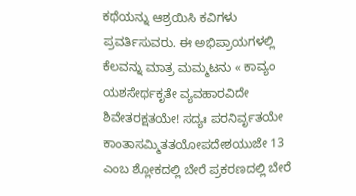ಕಥೆಯನ್ನು ಆಶ್ರಯಿಸಿ ಕವಿಗಳು ಪ್ರವರ್ತಿಸುವರು. ಈ ಅಭಿಪ್ರಾಯಗಳಲ್ಲಿ ಕೆಲವನ್ನು ಮಾತ್ರ ಮಮ್ಮಟನು « ಕಾವ್ಯಂ ಯಶಸೇರ್ಥಕೃತೇ ವ್ಯವಹಾರವಿದೇ ಶಿವೇತರಕ್ಷತಯೇ! ಸದ್ಯಃ ಪರನಿರ್ವೃತಯೇ ಕಾಂತಾಸಮ್ಮಿತತಯೋಪದೇಶಯುಜೇ 13 ಎಂಬ ಶ್ಲೋಕದಲ್ಲಿ ಬೇರೆ ಪ್ರಕರಣದಲ್ಲಿ ಬೇರೆ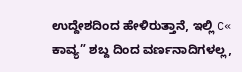ಉದ್ದೇಶದಿಂದ ಹೇಳಿರುತ್ತಾನೆ, ಇಲ್ಲಿ C« ಕಾವ್ಯ” ಶಬ್ದ ದಿಂದ ವರ್ಣನಾದಿಗಳಲ್ಲ,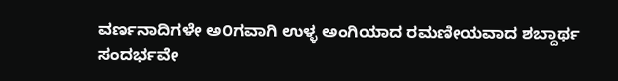ವರ್ಣನಾದಿಗಳೇ ಅ೦ಗವಾಗಿ ಉಳ್ಳ ಅಂಗಿಯಾದ ರಮಣೀಯವಾದ ಶಬ್ದಾರ್ಥ ಸಂದರ್ಭವೇ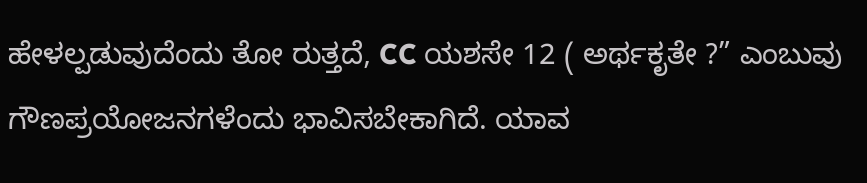ಹೇಳಲ್ಪಡುವುದೆಂದು ತೋ ರುತ್ತದೆ, CC ಯಶಸೇ 12 ( ಅರ್ಥಕೃತೇ ?” ಎಂಬುವು ಗೌಣಪ್ರಯೋಜನಗಳೆಂದು ಭಾವಿಸಬೇಕಾಗಿದೆ. ಯಾವ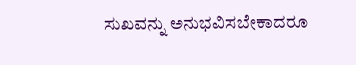ಸುಖವನ್ನು ಅನುಭವಿಸಬೇಕಾದರೂ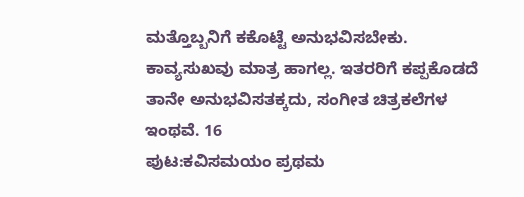ಮತ್ತೊಬ್ಬನಿಗೆ ಕಕೊಟ್ಟೆ ಅನುಭವಿಸಬೇಕು. ಕಾವ್ಯಸುಖವು ಮಾತ್ರ ಹಾಗಲ್ಲ. ಇತರರಿಗೆ ಕಪ್ಪಕೊಡದೆ ತಾನೇ ಅನುಭವಿಸತಕ್ಕದು, ಸಂಗೀತ ಚಿತ್ರಕಲೆಗಳ ಇಂಥವೆ. 16
ಪುಟ:ಕವಿಸಮಯಂ ಪ್ರಥಮ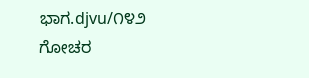ಭಾಗ.djvu/೧೪೨
ಗೋಚರ